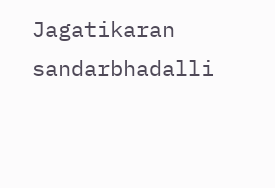Jagatikaran sandarbhadalli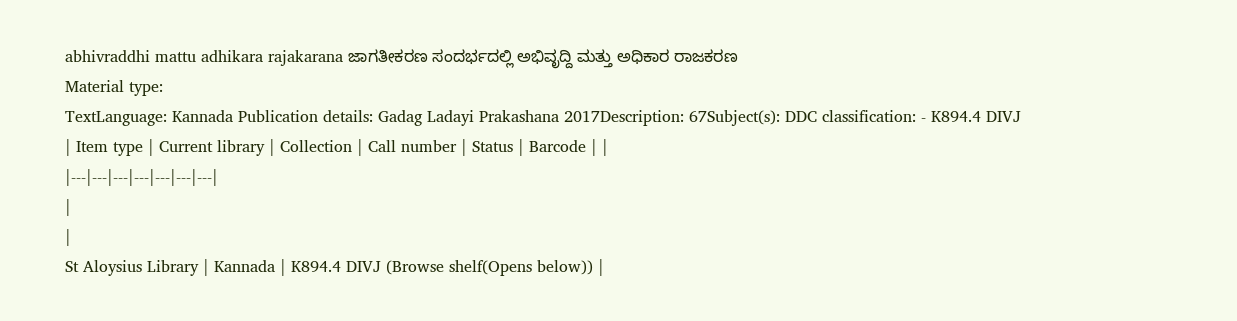abhivraddhi mattu adhikara rajakarana ಜಾಗತೀಕರಣ ಸಂದರ್ಭದಲ್ಲಿ ಅಭಿವೃದ್ದಿ ಮತ್ತು ಅಧಿಕಾರ ರಾಜಕರಣ
Material type:
TextLanguage: Kannada Publication details: Gadag Ladayi Prakashana 2017Description: 67Subject(s): DDC classification: - K894.4 DIVJ
| Item type | Current library | Collection | Call number | Status | Barcode | |
|---|---|---|---|---|---|---|
|
|
St Aloysius Library | Kannada | K894.4 DIVJ (Browse shelf(Opens below)) |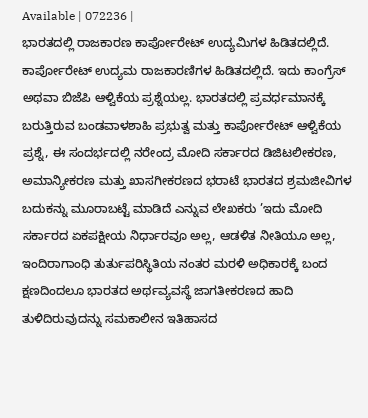Available | 072236 |
ಭಾರತದಲ್ಲಿ ರಾಜಕಾರಣ ಕಾರ್ಪೋರೇಟ್ ಉದ್ಯಮಿಗಳ ಹಿಡಿತದಲ್ಲಿದೆ. ಕಾರ್ಪೋರೇಟ್ ಉದ್ಯಮ ರಾಜಕಾರಣಿಗಳ ಹಿಡಿತದಲ್ಲಿದೆ. ಇದು ಕಾಂಗ್ರೆಸ್ ಅಥವಾ ಬಿಜೆಪಿ ಆಳ್ವಿಕೆಯ ಪ್ರಶ್ನೆಯಲ್ಲ. ಭಾರತದಲ್ಲಿ ಪ್ರವರ್ಧಮಾನಕ್ಕೆ ಬರುತ್ತಿರುವ ಬಂಡವಾಳಶಾಹಿ ಪ್ರಭುತ್ವ ಮತ್ತು ಕಾರ್ಪೋರೇಟ್ ಆಳ್ವಿಕೆಯ ಪ್ರಶ್ನೆ, ಈ ಸಂದರ್ಭದಲ್ಲಿ ನರೇಂದ್ರ ಮೋದಿ ಸರ್ಕಾರದ ಡಿಜಿಟಲೀಕರಣ, ಅಮಾನ್ಯೀಕರಣ ಮತ್ತು ಖಾಸಗೀಕರಣದ ಭರಾಟೆ ಭಾರತದ ಶ್ರಮಜೀವಿಗಳ ಬದುಕನ್ನು ಮೂರಾಬಟ್ಟೆ ಮಾಡಿದೆ ಎನ್ನುವ ಲೇಖಕರು ’ಇದು ಮೋದಿ ಸರ್ಕಾರದ ಏಕಪಕ್ಷೀಯ ನಿರ್ಧಾರವೂ ಅಲ್ಲ, ಆಡಳಿತ ನೀತಿಯೂ ಅಲ್ಲ, ಇಂದಿರಾಗಾಂಧಿ ತುರ್ತುಪರಿಸ್ಥಿತಿಯ ನಂತರ ಮರಳಿ ಅಧಿಕಾರಕ್ಕೆ ಬಂದ ಕ್ಷಣದಿಂದಲೂ ಭಾರತದ ಅರ್ಥವ್ಯವಸ್ಥೆ ಜಾಗತೀಕರಣದ ಹಾದಿ ತುಳಿದಿರುವುದನ್ನು ಸಮಕಾಲೀನ ಇತಿಹಾಸದ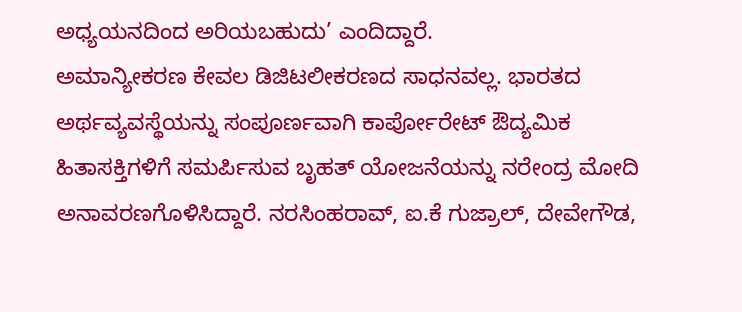ಅಧ್ಯಯನದಿಂದ ಅರಿಯಬಹುದು’ ಎಂದಿದ್ದಾರೆ.
ಅಮಾನ್ಯೀಕರಣ ಕೇವಲ ಡಿಜಿಟಲೀಕರಣದ ಸಾಧನವಲ್ಲ. ಭಾರತದ ಅರ್ಥವ್ಯವಸ್ಥೆಯನ್ನು ಸಂಪೂರ್ಣವಾಗಿ ಕಾರ್ಪೋರೇಟ್ ಔದ್ಯಮಿಕ ಹಿತಾಸಕ್ತಿಗಳಿಗೆ ಸಮರ್ಪಿಸುವ ಬೃಹತ್ ಯೋಜನೆಯನ್ನು ನರೇಂದ್ರ ಮೋದಿ ಅನಾವರಣಗೊಳಿಸಿದ್ದಾರೆ. ನರಸಿಂಹರಾವ್, ಐ.ಕೆ ಗುಜ್ರಾಲ್, ದೇವೇಗೌಡ,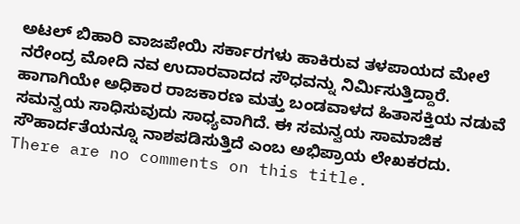ಅಟಲ್ ಬಿಹಾರಿ ವಾಜಪೇಯಿ ಸರ್ಕಾರಗಳು ಹಾಕಿರುವ ತಳಪಾಯದ ಮೇಲೆ ನರೇಂದ್ರ ಮೋದಿ ನವ ಉದಾರವಾದದ ಸೌಧವನ್ನು ನಿರ್ಮಿಸುತ್ತಿದ್ದಾರೆ. ಹಾಗಾಗಿಯೇ ಅಧಿಕಾರ ರಾಜಕಾರಣ ಮತ್ತು ಬಂಡವಾಳದ ಹಿತಾಸಕ್ತಿಯ ನಡುವೆ ಸಮನ್ವಯ ಸಾಧಿಸುವುದು ಸಾಧ್ಯವಾಗಿದೆ. ಈ ಸಮನ್ವಯ ಸಾಮಾಜಿಕ ಸೌಹಾರ್ದತೆಯನ್ನೂ ನಾಶಪಡಿಸುತ್ತಿದೆ ಎಂಬ ಅಭಿಪ್ರಾಯ ಲೇಖಕರದು.
There are no comments on this title.